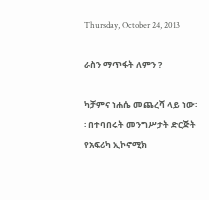Thursday, October 24, 2013

ራስን ማጥፋት ለምን ?

ካቻምና ነሐሴ መጨረሻ ላይ ነው፡፡ በተባበሩት መንግሥታት ድርጅት የአፍሪካ ኢኮኖሚክ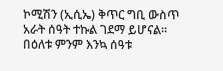ኮሚሽን (ኢሲኤ) ቅጥር ግቢ ውስጥ አራት ሰዓት ተኩል ገደማ ይሆናል፡፡
በዕለቱ ምንም እንኳ ሰዓቱ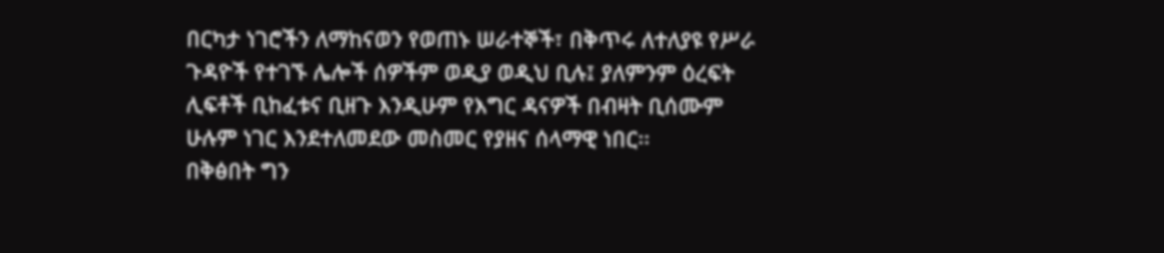በርካታ ነገሮችን ለማከናወን የወጠኑ ሠራተኞች፣ በቅጥሩ ለተለያዩ የሥራ ጉዳዮች የተገኙ ሌሎች ሰዎችም ወዲያ ወዲህ ቢሉ፤ ያለምንም ዕረፍት ሊፍቶች ቢከፈቱና ቢዘጉ እንዲሁም የእግር ዳናዎች በብዛት ቢሰሙም ሁሉም ነገር እንደተለመደው መስመር የያዘና ሰላማዊ ነበር፡፡
በቅፅበት ግን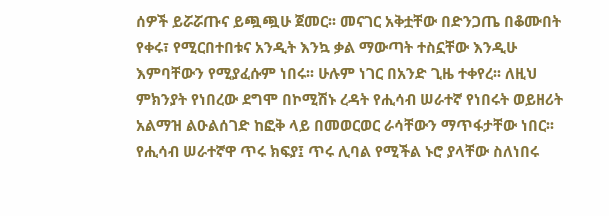ሰዎች ይሯሯጡና ይጯጯሁ ጀመር፡፡ መናገር አቅቷቸው በድንጋጤ በቆሙበት የቀሩ፣ የሚርበተበቱና አንዲት እንኳ ቃል ማውጣት ተስኗቸው እንዲሁ እምባቸውን የሚያፈሱም ነበሩ፡፡ ሁሉም ነገር በአንድ ጊዜ ተቀየረ፡፡ ለዚህ ምክንያት የነበረው ደግሞ በኮሚሽኑ ረዳት የሒሳብ ሠራተኛ የነበሩት ወይዘሪት አልማዝ ልዑልሰገድ ከፎቅ ላይ በመወርወር ራሳቸውን ማጥፋታቸው ነበር፡፡ የሒሳብ ሠራተኛዋ ጥሩ ክፍያ፤ ጥሩ ሊባል የሚችል ኑሮ ያላቸው ስለነበሩ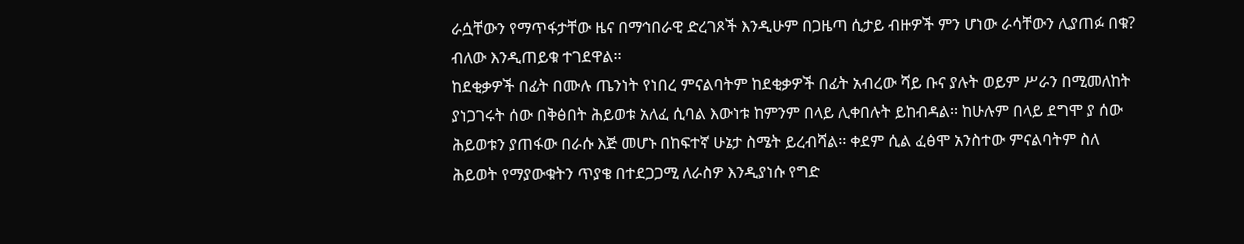ራሷቸውን የማጥፋታቸው ዜና በማኅበራዊ ድረገጾች እንዲሁም በጋዜጣ ሲታይ ብዙዎች ምን ሆነው ራሳቸውን ሊያጠፉ በቁ? ብለው እንዲጠይቁ ተገደዋል፡፡
ከደቂቃዎች በፊት በሙሉ ጤንነት የነበረ ምናልባትም ከደቂቃዎች በፊት አብረው ሻይ ቡና ያሉት ወይም ሥራን በሚመለከት ያነጋገሩት ሰው በቅፅበት ሕይወቱ አለፈ ሲባል እውነቱ ከምንም በላይ ሊቀበሉት ይከብዳል፡፡ ከሁሉም በላይ ደግሞ ያ ሰው ሕይወቱን ያጠፋው በራሱ እጅ መሆኑ በከፍተኛ ሁኔታ ስሜት ይረብሻል፡፡ ቀደም ሲል ፈፅሞ አንስተው ምናልባትም ስለ ሕይወት የማያውቁትን ጥያቄ በተደጋጋሚ ለራስዎ እንዲያነሱ የግድ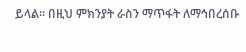ይላል፡፡ በዚህ ምክንያት ራስን ማጥፋት ለማኅበረሰቡ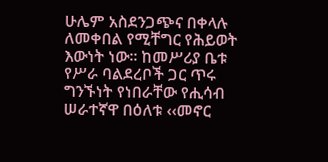ሁሌም አስደንጋጭና በቀላሉ ለመቀበል የሚቸግር የሕይወት እውነት ነው፡፡ ከመሥሪያ ቤቱ የሥራ ባልደረቦች ጋር ጥሩ ግንኙነት የነበራቸው የሒሳብ ሠራተኛዋ በዕለቱ ‹‹መኖር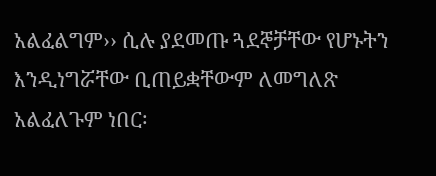አልፈልግም›› ሲሉ ያደመጡ ጓደኞቻቸው የሆኑትን እንዲነግሯቸው ቢጠይቋቸውም ለመግለጽ አልፈለጉም ነበር፡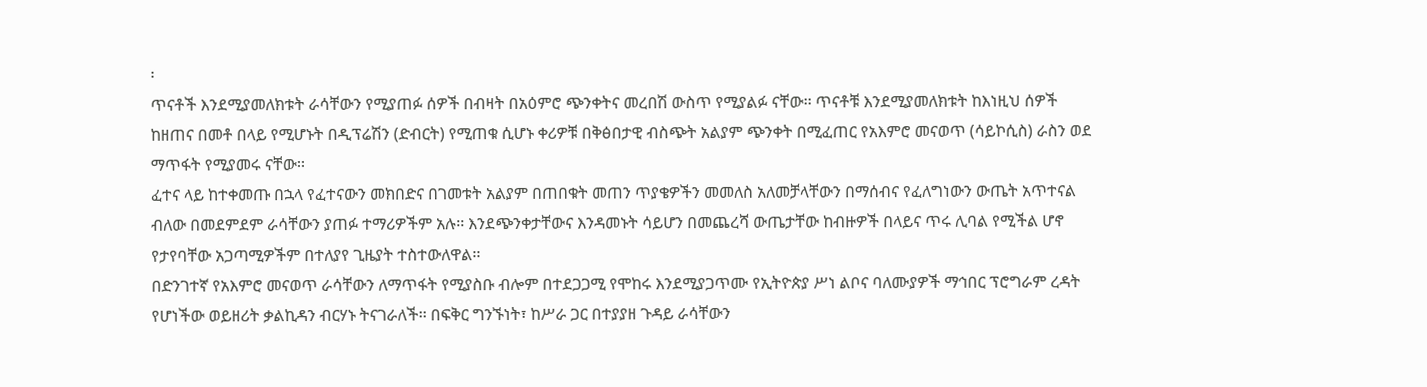፡
ጥናቶች እንደሚያመለክቱት ራሳቸውን የሚያጠፉ ሰዎች በብዛት በአዕምሮ ጭንቀትና መረበሽ ውስጥ የሚያልፉ ናቸው፡፡ ጥናቶቹ እንደሚያመለክቱት ከእነዚህ ሰዎች ከዘጠና በመቶ በላይ የሚሆኑት በዲፕሬሽን (ድብርት) የሚጠቁ ሲሆኑ ቀሪዎቹ በቅፅበታዊ ብስጭት አልያም ጭንቀት በሚፈጠር የአእምሮ መናወጥ (ሳይኮሲስ) ራስን ወደ ማጥፋት የሚያመሩ ናቸው፡፡
ፈተና ላይ ከተቀመጡ በኋላ የፈተናውን መክበድና በገመቱት አልያም በጠበቁት መጠን ጥያቄዎችን መመለስ አለመቻላቸውን በማሰብና የፈለግነውን ውጤት አጥተናል ብለው በመደምደም ራሳቸውን ያጠፉ ተማሪዎችም አሉ፡፡ እንደጭንቀታቸውና እንዳመኑት ሳይሆን በመጨረሻ ውጤታቸው ከብዙዎች በላይና ጥሩ ሊባል የሚችል ሆኖ የታየባቸው አጋጣሚዎችም በተለያየ ጊዜያት ተስተውለዋል፡፡
በድንገተኛ የአእምሮ መናወጥ ራሳቸውን ለማጥፋት የሚያስቡ ብሎም በተደጋጋሚ የሞከሩ እንደሚያጋጥሙ የኢትዮጵያ ሥነ ልቦና ባለሙያዎች ማኅበር ፕሮግራም ረዳት የሆነችው ወይዘሪት ቃልኪዳን ብርሃኑ ትናገራለች፡፡ በፍቅር ግንኙነት፣ ከሥራ ጋር በተያያዘ ጉዳይ ራሳቸውን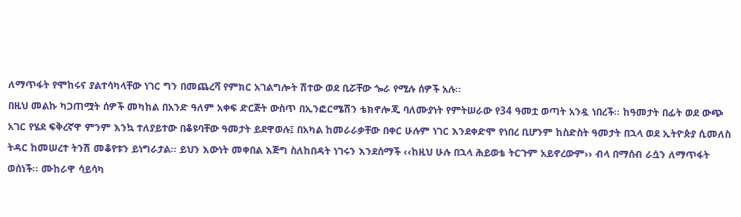ለማጥፋት የሞከሩና ያልተሳካላቸው ነገር ግን በመጨረሻ የምክር አገልግሎት ሽተው ወደ ቢሯቸው ጐራ የሚሉ ሰዎች አሉ፡፡
በዚህ መልኩ ካጋጠሟት ሰዎች መካከል በአንድ ዓለም አቀፍ ድርጅት ውስጥ በኢንፎርሜሽን ቴክኖሎጂ ባለሙያነት የምትሠራው የ34 ዓመቷ ወጣት አንዷ ነበረች፡፡ ከዓመታት በፊት ወደ ውጭ አገር የሄደ ፍቅረኛዋ ምንም እንኳ ተለያይተው በቆዩባቸው ዓመታት ይደዋወሉ፤ በአካል ከመራራቃቸው በቀር ሁሉም ነገር እንደቀድሞ የነበረ ቢሆንም ከስድስት ዓመታት በኋላ ወደ ኢትዮጵያ ሲመለስ ትዳር ከመሠረተ ትንሽ መቆየቱን ይነግራታል፡፡ ይህን እውነት መቀበል እጅግ ስለከበዳት ነገሩን እንደሰማች ‹‹ከዚህ ሁሉ በኋላ ሕይወቴ ትርጉም አይኖረውም›› ብላ በማሰብ ራሷን ለማጥፋት ወሰነች፡፡ ሙከራዋ ሳይሳካ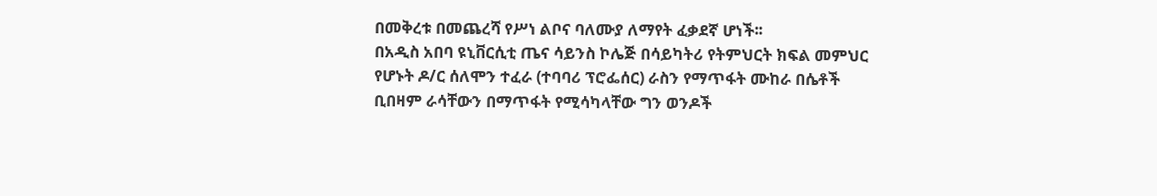በመቅረቱ በመጨረሻ የሥነ ልቦና ባለሙያ ለማየት ፈቃደኛ ሆነች፡፡
በአዲስ አበባ ዩኒቨርሲቲ ጤና ሳይንስ ኮሌጅ በሳይካትሪ የትምህርት ክፍል መምህር የሆኑት ዶ/ር ሰለሞን ተፈራ (ተባባሪ ፕሮፌሰር) ራስን የማጥፋት ሙከራ በሴቶች ቢበዛም ራሳቸውን በማጥፋት የሚሳካላቸው ግን ወንዶች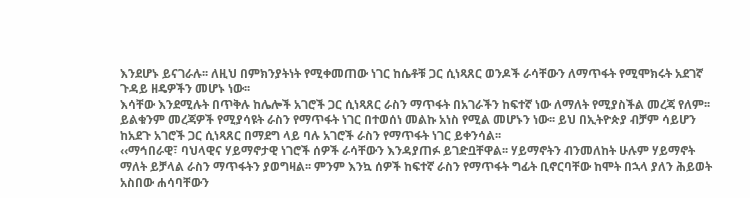እንደሆኑ ይናገራሉ፡፡ ለዚህ በምክንያትነት የሚቀመጠው ነገር ከሴቶቹ ጋር ሲነጻጸር ወንዶች ራሳቸውን ለማጥፋት የሚሞክሩት አደገኛ ጉዳይ ዘዴዎችን መሆኑ ነው፡፡
እሳቸው እንደሚሉት በጥቅሉ ከሌሎች አገሮች ጋር ሲነጻጸር ራስን ማጥፋት በአገራችን ከፍተኛ ነው ለማለት የሚያስችል መረጃ የለም፡፡ ይልቁንም መረጃዎች የሚያሳዩት ራስን የማጥፋት ነገር በተወሰነ መልኩ አነስ የሚል መሆኑን ነው፡፡ ይህ በኢትዮጵያ ብቻም ሳይሆን ከአደጉ አገሮች ጋር ሲነጻጸር በማደግ ላይ ባሉ አገሮች ራስን የማጥፋት ነገር ይቀንሳል፡፡
‹‹ማኅበራዊ፣ ባህላዊና ሃይማኖታዊ ነገሮች ሰዎች ራሳቸውን እንዳያጠፉ ይገድቧቸዋል፡፡ ሃይማኖትን ብንመለከት ሁሉም ሃይማኖት ማለት ይቻላል ራስን ማጥፋትን ያወግዛል፡፡ ምንም እንኳ ሰዎች ከፍተኛ ራስን የማጥፋት ግፊት ቢኖርባቸው ከሞት በኋላ ያለን ሕይወት አስበው ሐሳባቸውን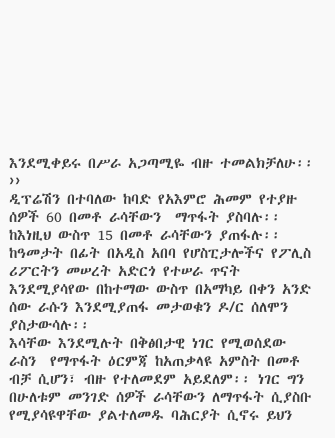እንደሚቀይሩ በሥራ አጋጣሚዬ ብዙ ተመልክቻለሁ፡፡››
ዲፕሬሽን በተባለው ከባድ የአእምሮ ሕመም የተያዙ ሰዎች 60 በመቶ ራሳቸውን  ማጥፋት ያስባሉ፡፡ ከእነዚህ ውስጥ 15 በመቶ ራሳቸውን ያጠፋሉ፡፡ ከዓመታት በፊት በአዲስ አበባ የሆስፒታሎችና የፖሊስ ሪፖርትን መሠረት አድርጎ የተሠራ ጥናት እንደሚያሳየው በከተማው ውስጥ በአማካይ በቀን አንድ ሰው ራሱን እንደሚያጠፋ መታወቁን ዶ/ር ሰለሞን ያስታውሳሉ፡፡
እሳቸው እንደሚሉት በቅፅበታዊ ነገር የሚወሰደው ራስን  የማጥፋት ዕርምጃ ከአጠቃላዩ አምስት በመቶ ብቻ ሲሆን፣ ብዙ የተለመደም አይደለም፡፡ ነገር ግን በሁለቱም መንገድ ሰዎች ራሳቸውን ለማጥፋት ሲያስቡ የሚያሳዩዋቸው ያልተለመዱ ባሕርያት ሲኖሩ ይህን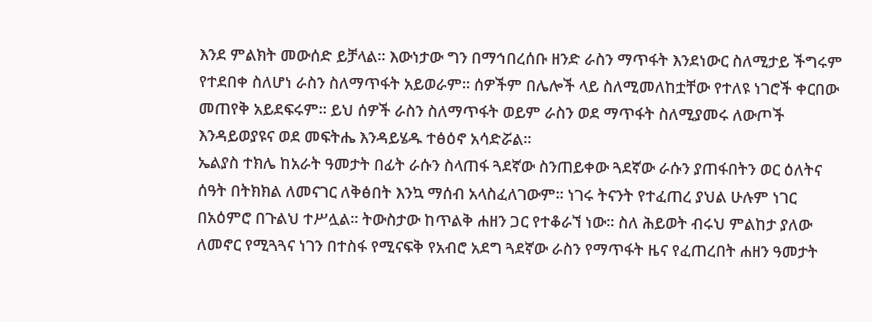እንደ ምልክት መውሰድ ይቻላል፡፡ እውነታው ግን በማኅበረሰቡ ዘንድ ራስን ማጥፋት እንደነውር ስለሚታይ ችግሩም የተደበቀ ስለሆነ ራስን ስለማጥፋት አይወራም፡፡ ሰዎችም በሌሎች ላይ ስለሚመለከቷቸው የተለዩ ነገሮች ቀርበው መጠየቅ አይደፍሩም፡፡ ይህ ሰዎች ራስን ስለማጥፋት ወይም ራስን ወደ ማጥፋት ስለሚያመሩ ለውጦች እንዳይወያዩና ወደ መፍትሔ እንዳይሄዱ ተፅዕኖ አሳድሯል፡፡
ኤልያስ ተክሌ ከአራት ዓመታት በፊት ራሱን ስላጠፋ ጓደኛው ስንጠይቀው ጓደኛው ራሱን ያጠፋበትን ወር ዕለትና ሰዓት በትክክል ለመናገር ለቅፅበት እንኳ ማሰብ አላስፈለገውም፡፡ ነገሩ ትናንት የተፈጠረ ያህል ሁሉም ነገር በአዕምሮ በጉልህ ተሥሏል፡፡ ትውስታው ከጥልቅ ሐዘን ጋር የተቆራኘ ነው፡፡ ስለ ሕይወት ብሩህ ምልከታ ያለው ለመኖር የሚጓጓና ነገን በተስፋ የሚናፍቅ የአብሮ አደግ ጓደኛው ራስን የማጥፋት ዜና የፈጠረበት ሐዘን ዓመታት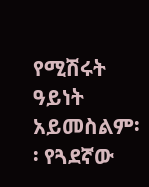የሚሽሩት ዓይነት አይመስልም፡፡ የጓደኛው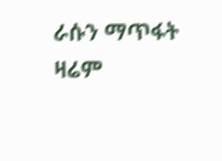ራሱን ማጥፋት ዛሬም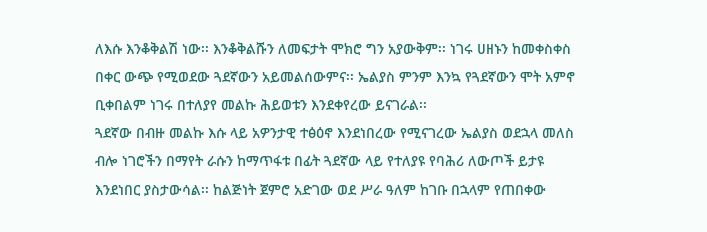ለእሱ እንቆቅልሽ ነው፡፡ እንቆቅልሹን ለመፍታት ሞክሮ ግን አያውቅም፡፡ ነገሩ ሀዘኑን ከመቀስቀስ በቀር ውጭ የሚወደው ጓደኛውን አይመልሰውምና፡፡ ኤልያስ ምንም እንኳ የጓደኛውን ሞት አምኖ ቢቀበልም ነገሩ በተለያየ መልኩ ሕይወቱን እንደቀየረው ይናገራል፡፡
ጓደኛው በብዙ መልኩ እሱ ላይ አዎንታዊ ተፅዕኖ እንደነበረው የሚናገረው ኤልያስ ወደኋላ መለስ ብሎ ነገሮችን በማየት ራሱን ከማጥፋቱ በፊት ጓደኛው ላይ የተለያዩ የባሕሪ ለውጦች ይታዩ እንደነበር ያስታውሳል፡፡ ከልጅነት ጀምሮ አድገው ወደ ሥራ ዓለም ከገቡ በኋላም የጠበቀው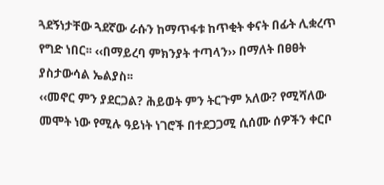ጓደኝነታቸው ጓደኛው ራሱን ከማጥፋቱ ከጥቂት ቀናት በፊት ሊቋረጥ የግድ ነበር፡፡ ‹‹በማይረባ ምክንያት ተጣላን›› በማለት በፀፀት ያስታውሳል ኤልያስ፡፡
‹‹መኖር ምን ያደርጋል? ሕይወት ምን ትርጉም አለው? የሚሻለው መሞት ነው የሚሉ ዓይነት ነገሮች በተደጋጋሚ ሲሰሙ ሰዎችን ቀርቦ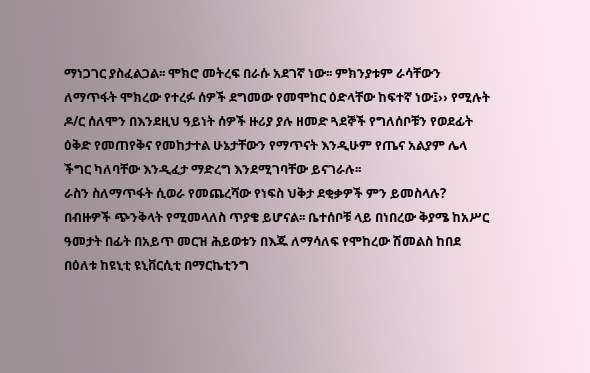ማነጋገር ያስፈልጋል፡፡ ሞክሮ መትረፍ በራሱ አደገኛ ነው፡፡ ምክንያቱም ራሳቸውን ለማጥፋት ሞክረው የተረፉ ሰዎች ደግመው የመሞከር ዕድላቸው ከፍተኛ ነው፤›› የሚሉት ዶ/ር ሰለሞን በእንደዚህ ዓይነት ሰዎች ዙሪያ ያሉ ዘመድ ጓደኞች የግለሰቦቹን የወደፊት ዕቅድ የመጠየቅና የመከታተል ሁኔታቸውን የማጥናት እንዲሁም የጤና አልያም ሌላ ችግር ካለባቸው እንዲፈታ ማድረግ እንደሚገባቸው ይናገራሉ፡፡
ራስን ስለማጥፋት ሲወራ የመጨረሻው የነፍስ ህቅታ ደቂቃዎች ምን ይመስላሉ? በብዙዎች ጭንቅላት የሚመላለስ ጥያቄ ይሆናል፡፡ ቤተሰቦቹ ላይ በነበረው ቅያሜ ከአሥር ዓመታት በፊት በአይጥ መርዝ ሕይወቱን በእጁ ለማሳለፍ የሞከረው ሽመልስ ከበደ በዕለቱ ከዩኒቲ ዩኒቨርሲቲ በማርኬቲንግ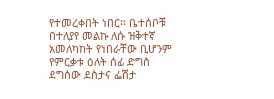የተመረቀበት ነበር፡፡ ቤተሰቦቹ በተለያየ መልኩ ለሱ ዝቅተኛ አመለካከት የነበራቸው ቢሆንም የምርቃቱ ዕለት ሰፊ ድግስ ደግሰው ደስታና ፌሽታ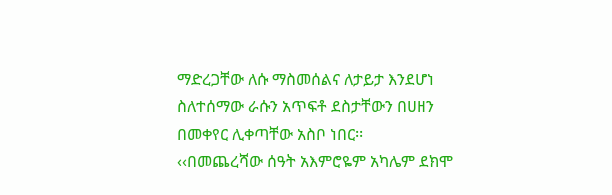ማድረጋቸው ለሱ ማስመሰልና ለታይታ እንደሆነ ስለተሰማው ራሱን አጥፍቶ ደስታቸውን በሀዘን በመቀየር ሊቀጣቸው አስቦ ነበር፡፡
‹‹በመጨረሻው ሰዓት አእምሮዬም አካሌም ደክሞ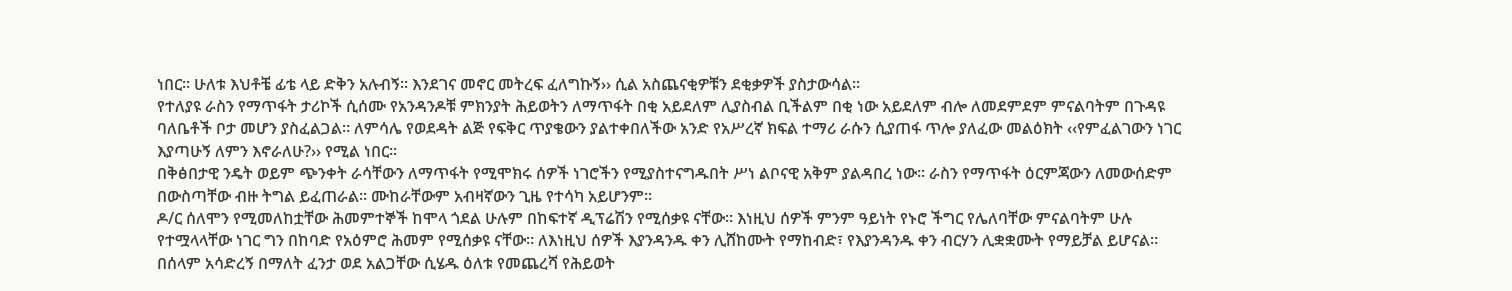ነበር፡፡ ሁለቱ እህቶቼ ፊቴ ላይ ድቅን አሉብኝ፡፡ እንደገና መኖር መትረፍ ፈለግኩኝ›› ሲል አስጨናቂዎቹን ደቂቃዎች ያስታውሳል፡፡
የተለያዩ ራስን የማጥፋት ታሪኮች ሲሰሙ የአንዳንዶቹ ምክንያት ሕይወትን ለማጥፋት በቂ አይደለም ሊያስብል ቢችልም በቂ ነው አይደለም ብሎ ለመደምደም ምናልባትም በጉዳዩ ባለቤቶች ቦታ መሆን ያስፈልጋል፡፡ ለምሳሌ የወደዳት ልጅ የፍቅር ጥያቄውን ያልተቀበለችው አንድ የአሥረኛ ክፍል ተማሪ ራሱን ሲያጠፋ ጥሎ ያለፈው መልዕክት ‹‹የምፈልገውን ነገር እያጣሁኝ ለምን እኖራለሁ?›› የሚል ነበር፡፡
በቅፅበታዊ ንዴት ወይም ጭንቀት ራሳቸውን ለማጥፋት የሚሞክሩ ሰዎች ነገሮችን የሚያስተናግዱበት ሥነ ልቦናዊ አቅም ያልዳበረ ነው፡፡ ራስን የማጥፋት ዕርምጃውን ለመውሰድም በውስጣቸው ብዙ ትግል ይፈጠራል፡፡ ሙከራቸውም አብዛኛውን ጊዜ የተሳካ አይሆንም፡፡
ዶ/ር ሰለሞን የሚመለከቷቸው ሕመምተኞች ከሞላ ጎደል ሁሉም በከፍተኛ ዲፕሬሽን የሚሰቃዩ ናቸው፡፡ እነዚህ ሰዎች ምንም ዓይነት የኑሮ ችግር የሌለባቸው ምናልባትም ሁሉ የተሟላላቸው ነገር ግን በከባድ የአዕምሮ ሕመም የሚሰቃዩ ናቸው፡፡ ለእነዚህ ሰዎች እያንዳንዱ ቀን ሊሸከሙት የማከብድ፣ የእያንዳንዱ ቀን ብርሃን ሊቋቋሙት የማይቻል ይሆናል፡፡ በሰላም አሳድረኝ በማለት ፈንታ ወደ አልጋቸው ሲሄዱ ዕለቱ የመጨረሻ የሕይወት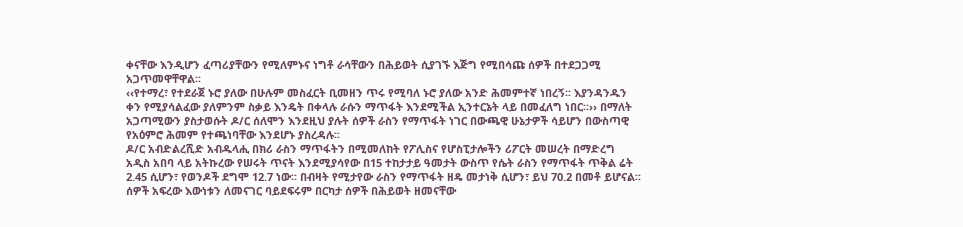ቀናቸው እንዲሆን ፈጣሪያቸውን የሚለምኑና ነግቶ ራሳቸውን በሕይወት ሲያገኙ እጅግ የሚበሳጩ ሰዎች በተደጋጋሚ አጋጥመዋቸዋል፡፡
‹‹የተማረ፣ የተደራጀ ኑሮ ያለው በሁሉም መስፈርት ቢመዘን ጥሩ የሚባለ ኑሮ ያለው አንድ ሕመምተኛ ነበረኝ፡፡ እያንዳንዱን ቀን የሚያሳልፈው ያለምንም ስቃይ እንዴት በቀላሉ ራሱን ማጥፋት እንደሚችል ኢንተርኔት ላይ በመፈለግ ነበር፡፡›› በማለት አጋጣሚውን ያስታወሱት ዶ/ር ሰለሞን እንደዚህ ያሉት ሰዎች ራስን የማጥፋት ነገር በውጫዊ ሁኔታዎች ሳይሆን በውስጣዊ የአዕምሮ ሕመም የተጫነባቸው እንደሆኑ ያስረዳሉ፡፡
ዶ/ር አብድልረሺድ አብዱላሒ በክሪ ራስን ማጥፋትን በሚመለከት የፖሊስና የሆስፒታሎችን ሪፖርት መሠረት በማድረግ አዲስ አበባ ላይ አትኩረው የሠሩት ጥናት እንደሚያሳየው በ15 ተከታታይ ዓመታት ውስጥ የሴት ራስን የማጥፋት ጥቅል ሬት 2.45 ሲሆን፣ የወንዶች ደግሞ 12.7 ነው፡፡ በብዛት የሚታየው ራስን የማጥፋት ዘዴ መታነቅ ሲሆን፣ ይህ 70.2 በመቶ ይሆናል፡፡
ሰዎች አፍረው እውነቱን ለመናገር ባይደፍሩም በርካታ ሰዎች በሕይወት ዘመናቸው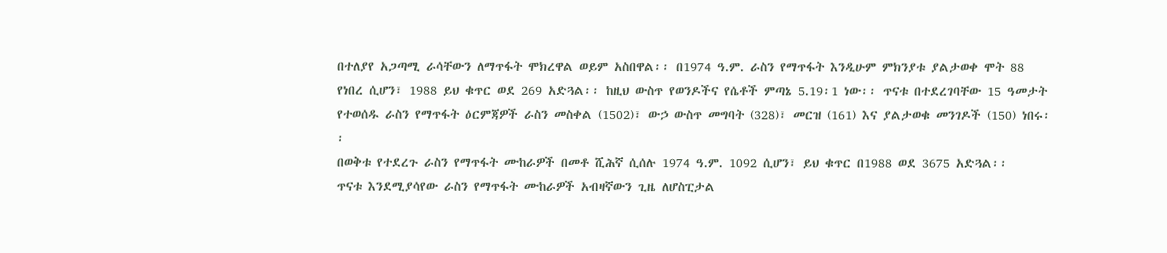በተለያየ አጋጣሚ ራሳቸውን ለማጥፋት ሞክረዋል ወይም አስበዋል፡፡ በ1974 ዓ.ም. ራስን የማጥፋት እንዲሁም ምክንያቱ ያልታወቀ ሞት 88 የነበረ ሲሆን፣ 1988 ይህ ቁጥር ወደ 269 አድጓል፡፡ ከዚህ ውስጥ የወንዶችና የሴቶች ምጣኔ 5.19፡1 ነው፡፡ ጥናቱ በተደረገባቸው 15 ዓመታት የተወሰዱ ራስን የማጥፋት ዕርምጃዎች ራስን መስቀል (1502)፣ ውኃ ውስጥ መግባት (328)፣ መርዝ (161) እና ያልታወቁ መንገዶች (150) ነበሩ፡፡
በወቅቱ የተደረጉ ራስን የማጥፋት ሙከራዎች በመቶ ሺሕኛ ሲሰሉ 1974 ዓ.ም. 1092 ሲሆን፣ ይህ ቁጥር በ1988 ወደ 3675 አድጓል፡፡
ጥናቱ እንደሚያሳየው ራስን የማጥፋት ሙከራዎች አብዛኛውን ጊዜ ለሆስፒታል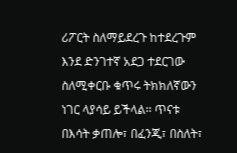ሪፖርት ስለማይደረጉ ከተደረጉም እንደ ድንገተኛ አደጋ ተደርገው ስለሚቀርቡ ቁጥሩ ትክክለኛውን ነገር ላያሳይ ይችላል፡፡ ጥናቱ በእሳት ቃጠሎ፣ በፈንጂ፣ በስለት፣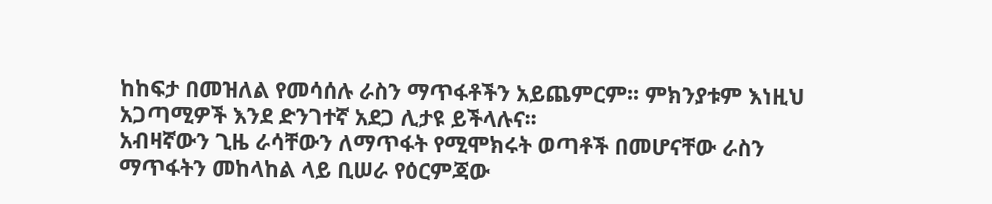ከከፍታ በመዝለል የመሳሰሉ ራስን ማጥፋቶችን አይጨምርም፡፡ ምክንያቱም እነዚህ አጋጣሚዎች እንደ ድንገተኛ አደጋ ሊታዩ ይችላሉና፡፡
አብዛኛውን ጊዜ ራሳቸውን ለማጥፋት የሚሞክሩት ወጣቶች በመሆናቸው ራስን ማጥፋትን መከላከል ላይ ቢሠራ የዕርምጃው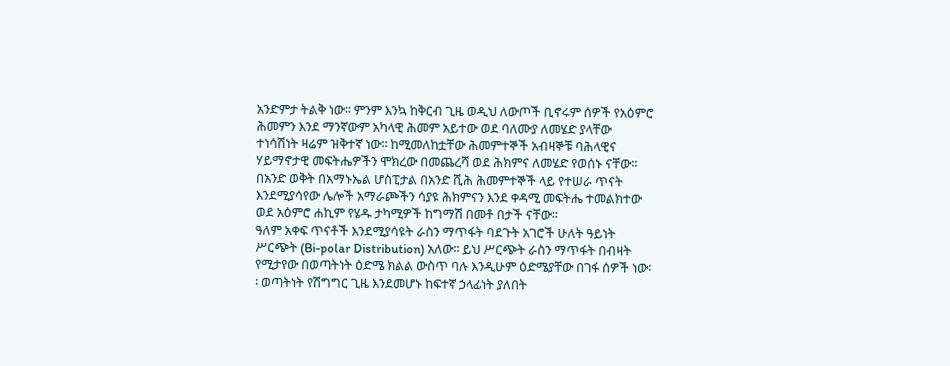አንድምታ ትልቅ ነው፡፡ ምንም እንኳ ከቅርብ ጊዜ ወዲህ ለውጦች ቢኖሩም ሰዎች የአዕምሮ ሕመምን እንደ ማንኛውም አካላዊ ሕመም አይተው ወደ ባለሙያ ለመሄድ ያላቸው ተነሳሽነት ዛሬም ዝቅተኛ ነው፡፡ ከሚመለከቷቸው ሕመምተኞች አብዛኞቹ ባሕላዊና ሃይማኖታዊ መፍትሔዎችን ሞክረው በመጨረሻ ወደ ሕክምና ለመሄድ የወሰኑ ናቸው፡፡ በአንድ ወቅት በአማኑኤል ሆስፒታል በአንድ ሺሕ ሕመምተኞች ላይ የተሠራ ጥናት እንደሚያሳየው ሌሎች አማራጮችን ሳያዩ ሕክምናን እንደ ቀዳሚ መፍትሔ ተመልክተው ወደ አዕምሮ ሐኪም የሄዱ ታካሚዎች ከግማሽ በመቶ በታች ናቸው፡፡
ዓለም አቀፍ ጥናቶች እንደሚያሳዩት ራስን ማጥፋት ባደጉት አገሮች ሁለት ዓይነት ሥርጭት (Bi-polar Distribution) አለው፡፡ ይህ ሥርጭት ራስን ማጥፋት በብዛት የሚታየው በወጣትነት ዕድሜ ክልል ውስጥ ባሉ እንዲሁም ዕድሜያቸው በገፋ ሰዎች ነው፡፡ ወጣትነት የሽግግር ጊዜ እንደመሆኑ ከፍተኛ ኃላፊነት ያለበት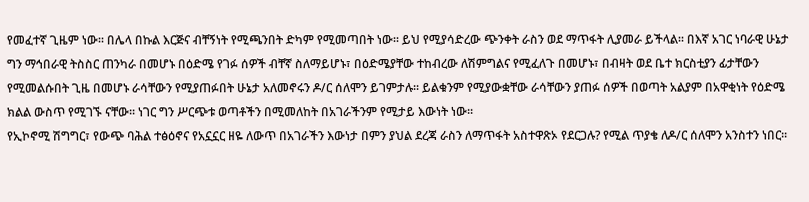የመፈተኛ ጊዜም ነው፡፡ በሌላ በኩል እርጅና ብቸኝነት የሚጫንበት ድካም የሚመጣበት ነው፡፡ ይህ የሚያሳድረው ጭንቀት ራስን ወደ ማጥፋት ሊያመራ ይችላል፡፡ በእኛ አገር ነባራዊ ሁኔታ ግን ማኅበራዊ ትስስር ጠንካራ በመሆኑ በዕድሜ የገፉ ሰዎች ብቸኛ ስለማይሆኑ፣ በዕድሜያቸው ተከብረው ለሽምግልና የሚፈለጉ በመሆኑ፣ በብዛት ወደ ቤተ ክርስቲያን ፊታቸውን የሚመልሱበት ጊዜ በመሆኑ ራሳቸውን የሚያጠፉበት ሁኔታ አለመኖሩን ዶ/ር ሰለሞን ይገምታሉ፡፡ ይልቁንም የሚያውቋቸው ራሳቸውን ያጠፉ ሰዎች በወጣት አልያም በአዋቂነት የዕድሜ ክልል ውስጥ የሚገኙ ናቸው፡፡ ነገር ግን ሥርጭቱ ወጣቶችን በሚመለከት በአገራችንም የሚታይ እውነት ነው፡፡
የኢኮኖሚ ሽግግር፣ የውጭ ባሕል ተፅዕኖና የአኗኗር ዘዬ ለውጥ በአገራችን እውነታ በምን ያህል ደረጃ ራስን ለማጥፋት አስተዋጽኦ የደርጋሉ? የሚል ጥያቄ ለዶ/ር ሰለሞን አንስተን ነበር፡፡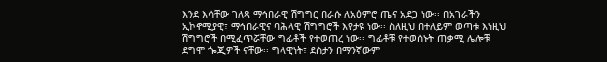እንደ እሳቸው ገለጻ ማኅበራዊ ሽግግር በራሱ ለአዕምሮ ጤና አደጋ ነው፡፡ በአገራችን ኢኮኖሚያዊ፣ ማኅበራዊና ባሕላዊ ሽግግሮች እየታዩ ነው፡፡ ስለዚህ በተለይም ወጣቱ እነዚህ ሽግግሮች በሚፈጥሯቸው ግፊቶች የተወጠረ ነው፡፡ ግፊቶቹ የተወሰኑት ጠቃሚ ሌሎቹ ደግሞ ጐጂዎች ናቸው፡፡ ግላዊነት፣ ደስታን በማንኛውም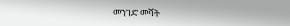መንገድ መሻት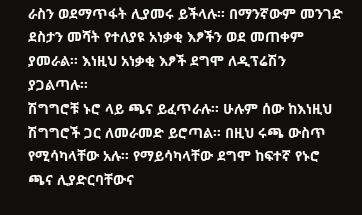ራስን ወደማጥፋት ሊያመሩ ይችላሉ፡፡ በማንኛውም መንገድ ደስታን መሻት የተለያዩ አነቃቂ እፆችን ወደ መጠቀም ያመራል፡፡ እነዚህ አነቃቂ እፆች ደግሞ ለዲፕሬሽን ያጋልጣሉ፡፡
ሽግግሮቹ ኑሮ ላይ ጫና ይፈጥራሉ፡፡ ሁሉም ሰው ከእነዚህ ሽግግሮች ጋር ለመራመድ ይሮጣል፡፡ በዚህ ሩጫ ውስጥ የሚሳካላቸው አሉ፡፡ የማይሳካላቸው ደግሞ ከፍተኛ የኑሮ ጫና ሊያድርባቸውና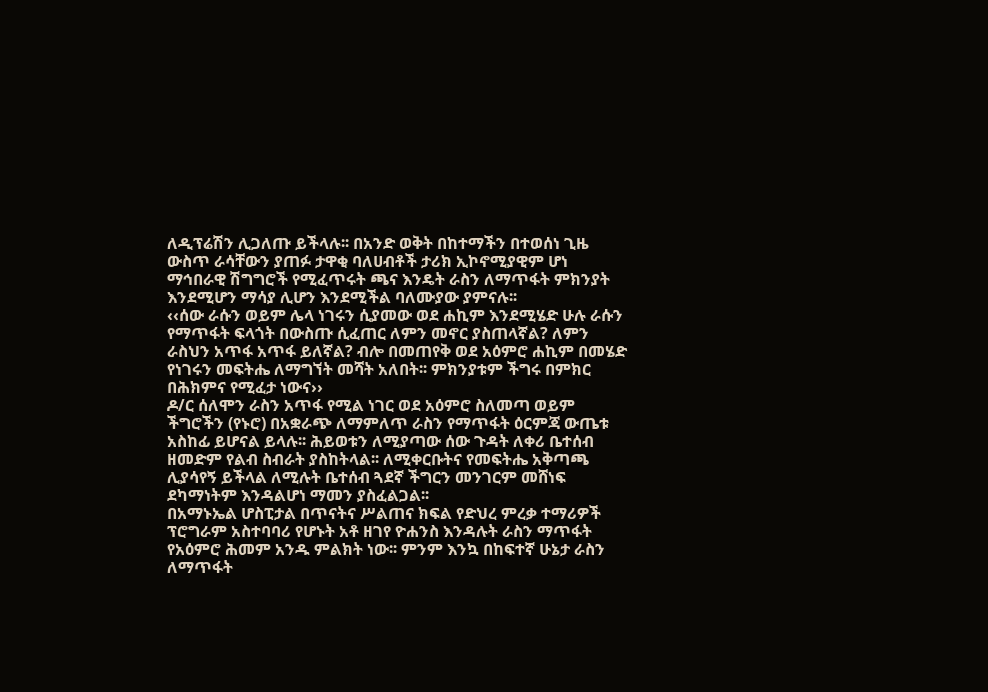ለዲፕሬሽን ሊጋለጡ ይችላሉ፡፡ በአንድ ወቅት በከተማችን በተወሰነ ጊዜ ውስጥ ራሳቸውን ያጠፉ ታዋቂ ባለሀብቶች ታሪክ ኢኮኖሚያዊም ሆነ ማኅበራዊ ሽግግሮች የሚፈጥሩት ጫና እንዴት ራስን ለማጥፋት ምክንያት እንደሚሆን ማሳያ ሊሆን እንደሚችል ባለሙያው ያምናሉ፡፡
‹‹ሰው ራሱን ወይም ሌላ ነገሩን ሲያመው ወደ ሐኪም እንደሚሄድ ሁሉ ራሱን የማጥፋት ፍላጎት በውስጡ ሲፈጠር ለምን መኖር ያስጠላኛል? ለምን ራስህን አጥፋ አጥፋ ይለኛል? ብሎ በመጠየቅ ወደ አዕምሮ ሐኪም በመሄድ የነገሩን መፍትሔ ለማግኘት መሻት አለበት፡፡ ምክንያቱም ችግሩ በምክር በሕክምና የሚፈታ ነውና››
ዶ/ር ሰለሞን ራስን አጥፋ የሚል ነገር ወደ አዕምሮ ስለመጣ ወይም ችግሮችን (የኑሮ) በአቋራጭ ለማምለጥ ራስን የማጥፋት ዕርምጃ ውጤቱ አስከፊ ይሆናል ይላሉ፡፡ ሕይወቱን ለሚያጣው ሰው ጉዳት ለቀሪ ቤተሰብ ዘመድም የልብ ስብራት ያስከትላል፡፡ ለሚቀርቡትና የመፍትሔ አቅጣጫ ሊያሳየኝ ይችላል ለሚሉት ቤተሰብ ጓደኛ ችግርን መንገርም መሸነፍ ደካማነትም እንዳልሆነ ማመን ያስፈልጋል፡፡
በአማኑኤል ሆስፒታል በጥናትና ሥልጠና ክፍል የድህረ ምረቃ ተማሪዎች ፕሮግራም አስተባባሪ የሆኑት አቶ ዘገየ ዮሐንስ እንዳሉት ራስን ማጥፋት የአዕምሮ ሕመም አንዱ ምልክት ነው፡፡ ምንም እንኳ በከፍተኛ ሁኔታ ራስን ለማጥፋት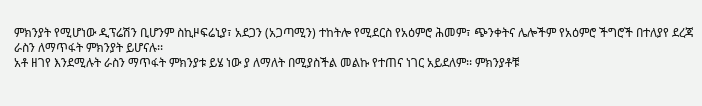ምክንያት የሚሆነው ዲፕሬሽን ቢሆንም ስኪዞፍሬኒያ፣ አደጋን (አጋጣሚን) ተከትሎ የሚደርስ የአዕምሮ ሕመም፣ ጭንቀትና ሌሎችም የአዕምሮ ችግሮች በተለያየ ደረጃ ራስን ለማጥፋት ምክንያት ይሆናሉ፡፡
አቶ ዘገየ እንደሚሉት ራስን ማጥፋት ምክንያቱ ይሄ ነው ያ ለማለት በሚያስችል መልኩ የተጠና ነገር አይደለም፡፡ ምክንያቶቹ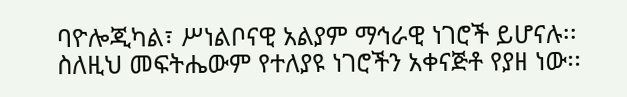ባዮሎጂካል፣ ሥነልቦናዊ አልያም ማኅራዊ ነገሮች ይሆናሉ፡፡ ስለዚህ መፍትሔውም የተለያዩ ነገሮችን አቀናጅቶ የያዘ ነው፡፡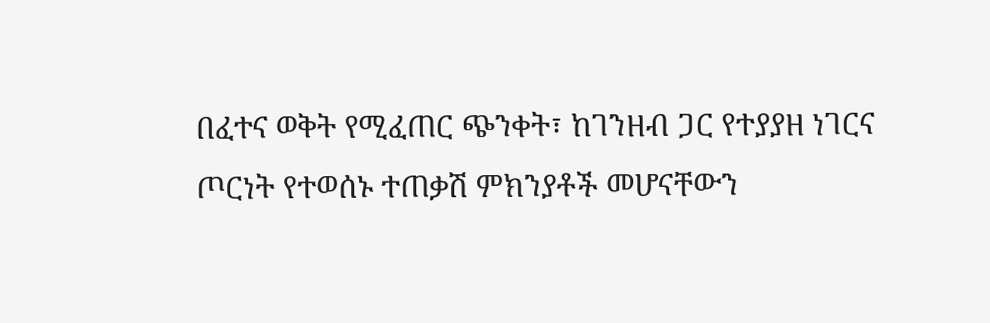በፈተና ወቅት የሚፈጠር ጭንቀት፣ ከገንዘብ ጋር የተያያዘ ነገርና ጦርነት የተወሰኑ ተጠቃሽ ምክንያቶች መሆናቸውን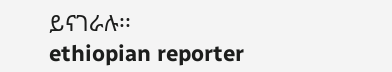ይናገራሉ፡፡
ethiopian reporter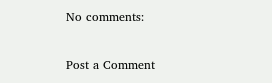No comments:

Post a Comment